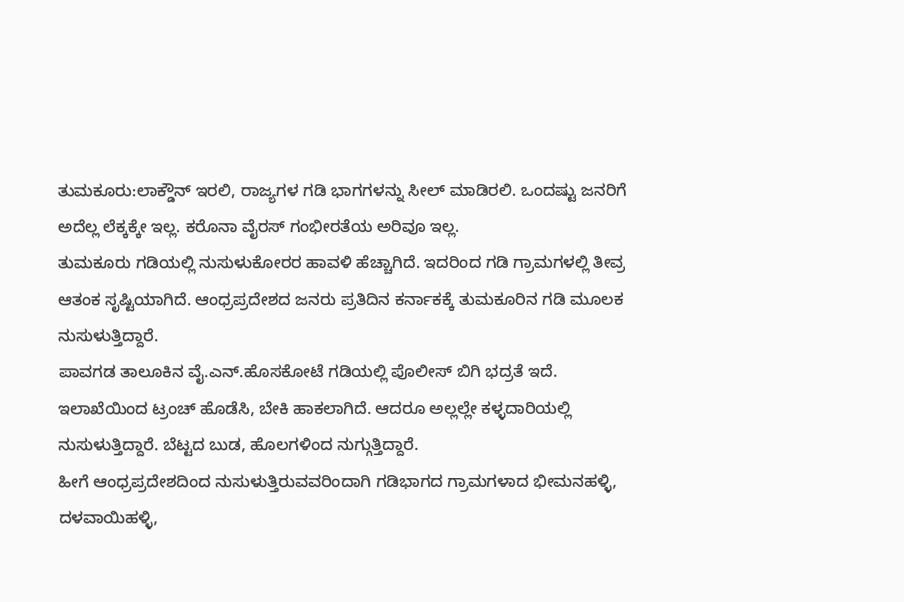ತುಮಕೂರು:ಲಾಕ್ಡೌನ್ ಇರಲಿ, ರಾಜ್ಯಗಳ ಗಡಿ ಭಾಗಗಳನ್ನು ಸೀಲ್ ಮಾಡಿರಲಿ. ಒಂದಷ್ಟು ಜನರಿಗೆ ಅದೆಲ್ಲ ಲೆಕ್ಕಕ್ಕೇ ಇಲ್ಲ. ಕರೊನಾ ವೈರಸ್ ಗಂಭೀರತೆಯ ಅರಿವೂ ಇಲ್ಲ.
ತುಮಕೂರು ಗಡಿಯಲ್ಲಿ ನುಸುಳುಕೋರರ ಹಾವಳಿ ಹೆಚ್ಚಾಗಿದೆ. ಇದರಿಂದ ಗಡಿ ಗ್ರಾಮಗಳಲ್ಲಿ ತೀವ್ರ ಆತಂಕ ಸೃಷ್ಟಿಯಾಗಿದೆ. ಆಂಧ್ರಪ್ರದೇಶದ ಜನರು ಪ್ರತಿದಿನ ಕರ್ನಾಕಕ್ಕೆ ತುಮಕೂರಿನ ಗಡಿ ಮೂಲಕ ನುಸುಳುತ್ತಿದ್ದಾರೆ.
ಪಾವಗಡ ತಾಲೂಕಿನ ವೈ.ಎನ್.ಹೊಸಕೋಟೆ ಗಡಿಯಲ್ಲಿ ಪೊಲೀಸ್ ಬಿಗಿ ಭದ್ರತೆ ಇದೆ. ಇಲಾಖೆಯಿಂದ ಟ್ರಂಚ್ ಹೊಡೆಸಿ, ಬೇಕಿ ಹಾಕಲಾಗಿದೆ. ಆದರೂ ಅಲ್ಲಲ್ಲೇ ಕಳ್ಳದಾರಿಯಲ್ಲಿ ನುಸುಳುತ್ತಿದ್ದಾರೆ. ಬೆಟ್ಟದ ಬುಡ, ಹೊಲಗಳಿಂದ ನುಗ್ಗುತ್ತಿದ್ದಾರೆ.
ಹೀಗೆ ಆಂಧ್ರಪ್ರದೇಶದಿಂದ ನುಸುಳುತ್ತಿರುವವರಿಂದಾಗಿ ಗಡಿಭಾಗದ ಗ್ರಾಮಗಳಾದ ಭೀಮನಹಳ್ಳಿ, ದಳವಾಯಿಹಳ್ಳಿ,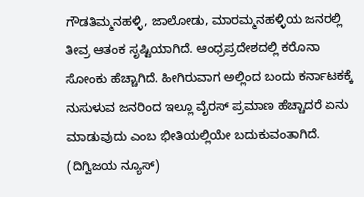ಗೌಡತಿಮ್ಮನಹಳ್ಳಿ, ಜಾಲೋಡು, ಮಾರಮ್ಮನಹಳ್ಳಿಯ ಜನರಲ್ಲಿ ತೀವ್ರ ಆತಂಕ ಸೃಷ್ಟಿಯಾಗಿದೆ. ಆಂಧ್ರಪ್ರದೇಶದಲ್ಲಿ ಕರೊನಾ ಸೋಂಕು ಹೆಚ್ಚಾಗಿದೆ. ಹೀಗಿರುವಾಗ ಅಲ್ಲಿಂದ ಬಂದು ಕರ್ನಾಟಕಕ್ಕೆ ನುಸುಳುವ ಜನರಿಂದ ಇಲ್ಲೂ ವೈರಸ್ ಪ್ರಮಾಣ ಹೆಚ್ಚಾದರೆ ಏನು ಮಾಡುವುದು ಎಂಬ ಭೀತಿಯಲ್ಲಿಯೇ ಬದುಕುವಂತಾಗಿದೆ. (ದಿಗ್ವಿಜಯ ನ್ಯೂಸ್)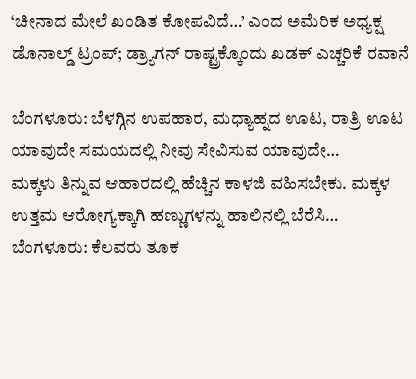‘ಚೀನಾದ ಮೇಲೆ ಖಂಡಿತ ಕೋಪವಿದೆ…’ ಎಂದ ಅಮೆರಿಕ ಅಧ್ಯಕ್ಷ ಡೊನಾಲ್ಡ್ ಟ್ರಂಪ್; ಡ್ರ್ಯಾಗನ್ ರಾಷ್ಟ್ರಕ್ಕೊಂದು ಖಡಕ್ ಎಚ್ಚರಿಕೆ ರವಾನೆ

ಬೆಂಗಳೂರು: ಬೆಳಗ್ಗಿನ ಉಪಹಾರ, ಮಧ್ಯಾಹ್ನದ ಊಟ, ರಾತ್ರಿ ಊಟ ಯಾವುದೇ ಸಮಯದಲ್ಲಿ ನೀವು ಸೇವಿಸುವ ಯಾವುದೇ…
ಮಕ್ಕಳು ತಿನ್ನುವ ಆಹಾರದಲ್ಲಿ ಹೆಚ್ಚಿನ ಕಾಳಜಿ ವಹಿಸಬೇಕು. ಮಕ್ಕಳ ಉತ್ತಮ ಆರೋಗ್ಯಕ್ಕಾಗಿ ಹಣ್ಣುಗಳನ್ನು ಹಾಲಿನಲ್ಲಿ ಬೆರೆಸಿ…
ಬೆಂಗಳೂರು: ಕೆಲವರು ತೂಕ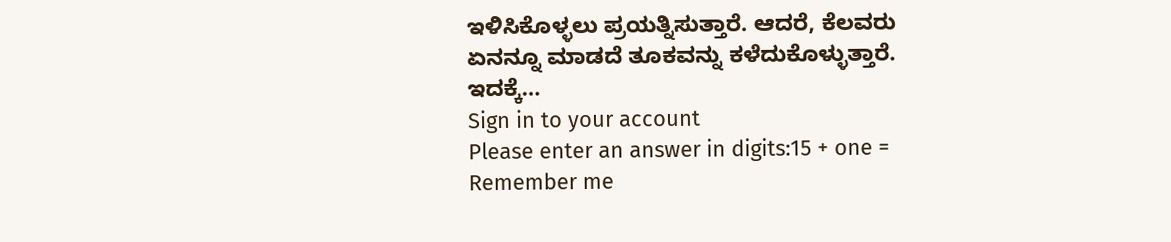ಇಳಿಸಿಕೊಳ್ಳಲು ಪ್ರಯತ್ನಿಸುತ್ತಾರೆ. ಆದರೆ, ಕೆಲವರು ಏನನ್ನೂ ಮಾಡದೆ ತೂಕವನ್ನು ಕಳೆದುಕೊಳ್ಳುತ್ತಾರೆ. ಇದಕ್ಕೆ…
Sign in to your account
Please enter an answer in digits:15 + one =
Remember me